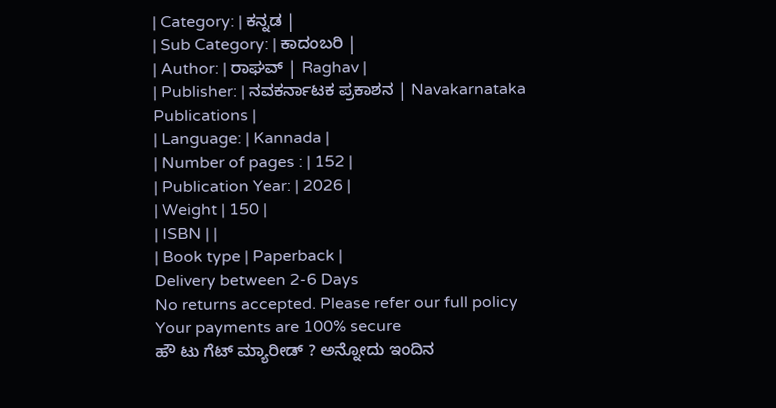| Category: | ಕನ್ನಡ |
| Sub Category: | ಕಾದಂಬರಿ |
| Author: | ರಾಘವ್ | Raghav |
| Publisher: | ನವಕರ್ನಾಟಕ ಪ್ರಕಾಶನ | Navakarnataka Publications |
| Language: | Kannada |
| Number of pages : | 152 |
| Publication Year: | 2026 |
| Weight | 150 |
| ISBN | |
| Book type | Paperback |
Delivery between 2-6 Days
No returns accepted. Please refer our full policy
Your payments are 100% secure
ಹೌ ಟು ಗೆಟ್ ಮ್ಯಾರೀಡ್ ? ಅನ್ನೋದು ಇಂದಿನ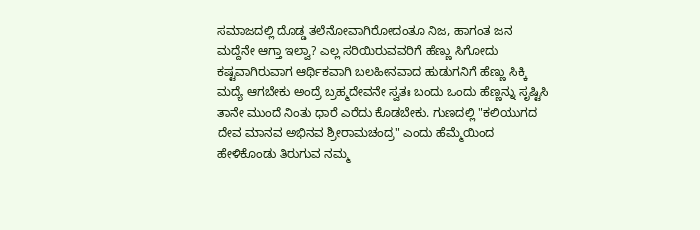ಸಮಾಜದಲ್ಲಿ ದೊಡ್ಡ ತಲೆನೋವಾಗಿರೋದಂತೂ ನಿಜ, ಹಾಗಂತ ಜನ ಮದ್ದೆನೇ ಆಗ್ತಾ ಇಲ್ವಾ? ಎಲ್ಲ ಸರಿಯಿರುವವರಿಗೆ ಹೆಣ್ಣು ಸಿಗೋದು ಕಷ್ಟವಾಗಿರುವಾಗ ಆರ್ಥಿಕವಾಗಿ ಬಲಹೀನವಾದ ಹುಡುಗನಿಗೆ ಹೆಣ್ಣು ಸಿಕ್ಕಿ ಮದ್ಯೆ ಆಗಬೇಕು ಅಂದ್ರೆ ಬ್ರಹ್ಮದೇವನೇ ಸ್ವತಃ ಬಂದು ಒಂದು ಹೆಣ್ಣನ್ನು ಸೃಷ್ಟಿಸಿ ತಾನೇ ಮುಂದೆ ನಿಂತು ಧಾರೆ ಎರೆದು ಕೊಡಬೇಕು. ಗುಣದಲ್ಲಿ "ಕಲಿಯುಗದ ದೇವ ಮಾನವ ಅಭಿನವ ಶ್ರೀರಾಮಚಂದ್ರ" ಎಂದು ಹೆಮ್ಮೆಯಿಂದ ಹೇಳಿಕೊಂಡು ತಿರುಗುವ ನಮ್ಮ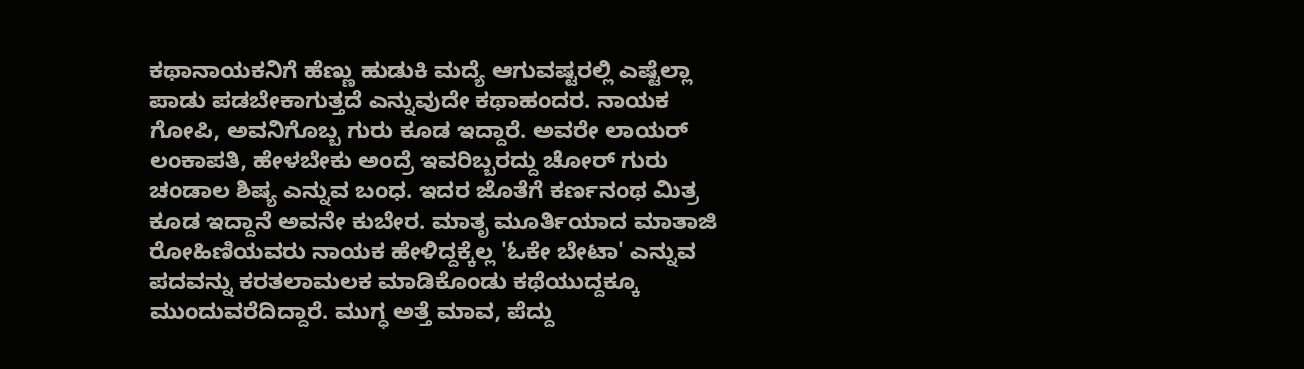ಕಥಾನಾಯಕನಿಗೆ ಹೆಣ್ಣು ಹುಡುಕಿ ಮದ್ಯೆ ಆಗುವಷ್ಟರಲ್ಲಿ ಎಷ್ಟೆಲ್ಲಾ ಪಾಡು ಪಡಬೇಕಾಗುತ್ತದೆ ಎನ್ನುವುದೇ ಕಥಾಹಂದರ. ನಾಯಕ ಗೋಪಿ, ಅವನಿಗೊಬ್ಬ ಗುರು ಕೂಡ ಇದ್ದಾರೆ. ಅವರೇ ಲಾಯರ್ ಲಂಕಾಪತಿ, ಹೇಳಬೇಕು ಅಂದ್ರೆ ಇವರಿಬ್ಬರದ್ದು ಚೋರ್ ಗುರು ಚಂಡಾಲ ಶಿಷ್ಯ ಎನ್ನುವ ಬಂಧ. ಇದರ ಜೊತೆಗೆ ಕರ್ಣನಂಥ ಮಿತ್ರ ಕೂಡ ಇದ್ದಾನೆ ಅವನೇ ಕುಬೇರ. ಮಾತೃ ಮೂರ್ತಿಯಾದ ಮಾತಾಜಿ ರೋಹಿಣಿಯವರು ನಾಯಕ ಹೇಳಿದ್ದಕ್ಕೆಲ್ಲ 'ಓಕೇ ಬೇಟಾ' ಎನ್ನುವ ಪದವನ್ನು ಕರತಲಾಮಲಕ ಮಾಡಿಕೊಂಡು ಕಥೆಯುದ್ದಕ್ಕೂ ಮುಂದುವರೆದಿದ್ದಾರೆ. ಮುಗ್ಧ ಅತ್ತೆ ಮಾವ, ಪೆದ್ದು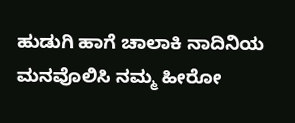ಹುಡುಗಿ ಹಾಗೆ ಚಾಲಾಕಿ ನಾದಿನಿಯ ಮನವೊಲಿಸಿ ನಮ್ಮ ಹೀರೋ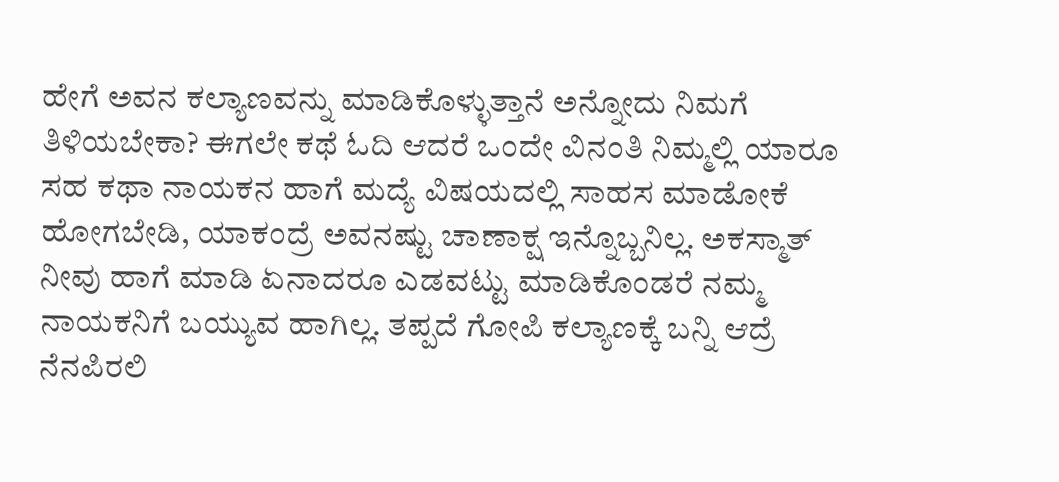ಹೇಗೆ ಅವನ ಕಲ್ಯಾಣವನ್ನು ಮಾಡಿಕೊಳ್ಳುತ್ತಾನೆ ಅನ್ನೋದು ನಿಮಗೆ ತಿಳಿಯಬೇಕಾ? ಈಗಲೇ ಕಥೆ ಓದಿ ಆದರೆ ಒಂದೇ ವಿನಂತಿ ನಿಮ್ಮಲ್ಲಿ ಯಾರೂ ಸಹ ಕಥಾ ನಾಯಕನ ಹಾಗೆ ಮದ್ಯೆ ವಿಷಯದಲ್ಲಿ ಸಾಹಸ ಮಾಡೋಕೆ ಹೋಗಬೇಡಿ, ಯಾಕಂದ್ರೆ ಅವನಷ್ಟು ಚಾಣಾಕ್ಷ ಇನ್ನೊಬ್ಬನಿಲ್ಲ. ಅಕಸ್ಮಾತ್ ನೀವು ಹಾಗೆ ಮಾಡಿ ಏನಾದರೂ ಎಡವಟ್ಟು ಮಾಡಿಕೊಂಡರೆ ನಮ್ಮ ನಾಯಕನಿಗೆ ಬಯ್ಯುವ ಹಾಗಿಲ್ಲ. ತಪ್ಪದೆ ಗೋಪಿ ಕಲ್ಯಾಣಕ್ಕೆ ಬನ್ನಿ ಆದ್ರೆ ನೆನಪಿರಲಿ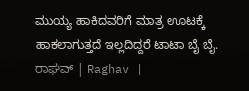ಮುಯ್ಯ ಹಾಕಿದವರಿಗೆ ಮಾತ್ರ ಊಟಕ್ಕೆ ಹಾಕಲಾಗುತ್ತದೆ ಇಲ್ಲದಿದ್ದರೆ ಟಾಟಾ ಬೈ ಬೈ.
ರಾಘವ್ | Raghav |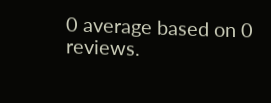0 average based on 0 reviews.